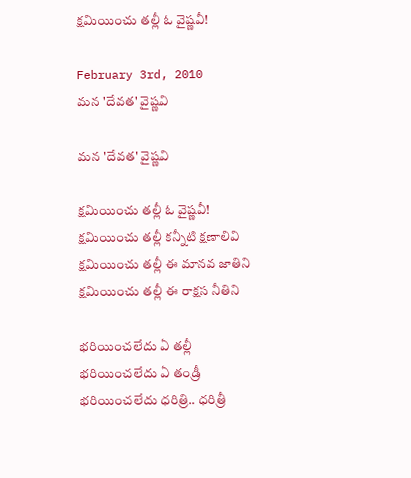క్షమియించు తల్లీ ఓ వైష్ణవీ!

February 3rd, 2010
మన 'దేవత' వైష్ణవి

మన 'దేవత' వైష్ణవి

క్షమియించు తల్లీ ఓ వైష్ణవీ!
క్షమియించు తల్లీ కన్నీటి క్షణాలివి
క్షమియించు తల్లీ ఈ మానవ జాతిని
క్షమియించు తల్లీ ఈ రాక్షస నీతిని

భరియించలేదు ఏ తల్లీ
భరియించలేదు ఏ తండ్రీ
భరియించలేదు ధరిత్రి.. ధరిత్రీ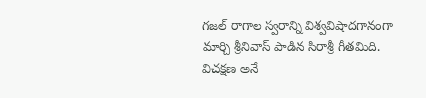గజల్ రాగాల స్వరాన్ని విశ్వవిషాదగానంగా మార్చి శ్రీనివాస్ పాడిన సిరాశ్రీ గీతమిది. విచక్షణ అనే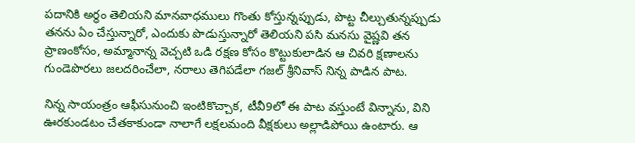పదానికి అర్థం తెలియని మానవాధములు గొంతు కోస్తున్నప్పుడు, పొట్ట చీల్చుతున్నప్పుడు తనను ఏం చేస్తున్నారో, ఎందుకు పొడుస్తున్నారో తెలియని పసి మనసు వైష్ణవి తన ప్రాణంకోసం, అమ్మానాన్న వెచ్చటి ఒడి రక్షణ కోసం కొట్టుకులాడిన ఆ చివరి క్షణాలను గుండెపొరలు జలదరించేలా, నరాలు తెగిపడేలా గజల్ శ్రీనివాస్ నిన్న పాడిన పాట.

నిన్న సాయంత్రం ఆఫీసునుంచి ఇంటికొచ్చాక, టీవీ9లో ఈ పాట వస్తుంటే విన్నాను, విని ఊరకుండటం చేతకాకుండా నాలాగే లక్షలమంది వీక్షకులు అల్లాడిపోయి ఉంటారు. ఆ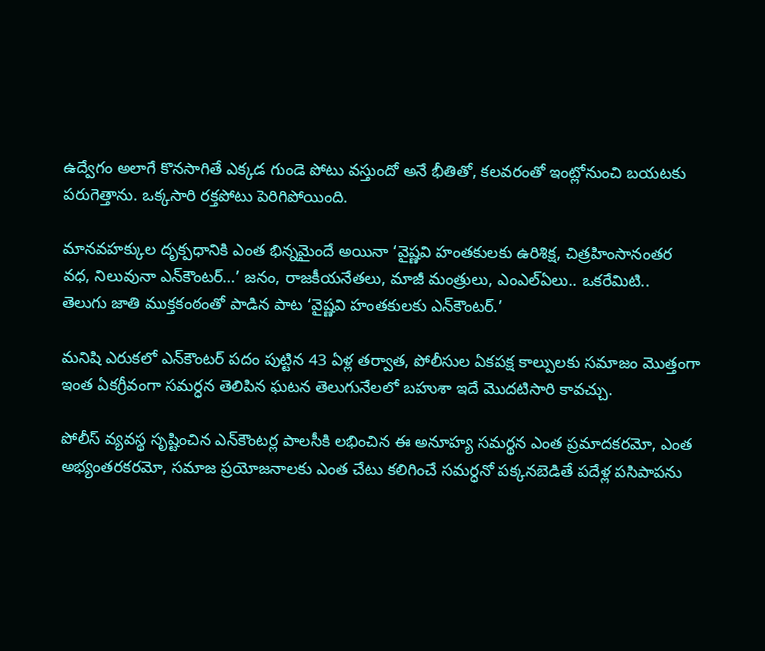ఉద్వేగం అలాగే కొనసాగితే ఎక్కడ గుండె పోటు వస్తుందో అనే భీతితో, కలవరంతో ఇంట్లోనుంచి బయటకు పరుగెత్తాను. ఒక్కసారి రక్తపోటు పెరిగిపోయింది.

మానవహక్కుల దృక్పధానికి ఎంత భిన్నమైందే అయినా ‘వైష్ణవి హంతకులకు ఉరిశిక్ష, చిత్రహింసానంతర వధ, నిలువునా ఎన్‌కౌంటర్…’ జనం, రాజకీయనేతలు, మాజీ మంత్రులు, ఎంఎల్‌ఏలు.. ఒకరేమిటి..  తెలుగు జాతి ముక్తకంఠంతో పాడిన పాట ‘వైష్ణవి హంతకులకు ఎన్‌కౌంటర్.’

మనిషి ఎరుకలో ఎన్‌కౌంటర్ పదం పుట్టిన 43 ఏళ్ల తర్వాత, పోలీసుల ఏకపక్ష కాల్పులకు సమాజం మొత్తంగా ఇంత ఏకగ్రీవంగా సమర్ధన తెలిపిన ఘటన తెలుగునేలలో బహుశా ఇదే మొదటిసారి కావచ్చు.

పోలీస్ వ్యవస్థ సృష్టించిన ఎన్‌కౌంటర్ల పాలసీకి లభించిన ఈ అనూహ్య సమర్థన ఎంత ప్రమాదకరమో, ఎంత అభ్యంతరకరమో, సమాజ ప్రయోజనాలకు ఎంత చేటు కలిగించే సమర్ధనో పక్కనబెడితే పదేళ్ల పసిపాపను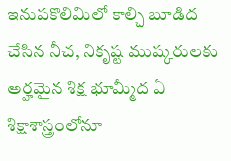ఇనుపకొలిమిలో కాల్చి బూడిద చేసిన నీచ, నికృష్ట ముష్కరులకు అర్హమైన శిక్ష భూమ్మీద ఏ శిక్షాశాస్త్రంలోనూ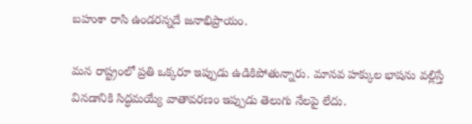బహుశా రాసి ఉండరన్నదే జనాభిప్రాయం.

మన రాష్ట్రంలో ప్రతి ఒక్కరూ ఇప్పుడు ఉడికిపోతున్నారు. మానవ హక్కుల భాషను వల్లిస్తే వినడానికి సిద్ధమయ్యే వాతావరణం ఇప్పుడు తెలుగు నేలపై లేదు.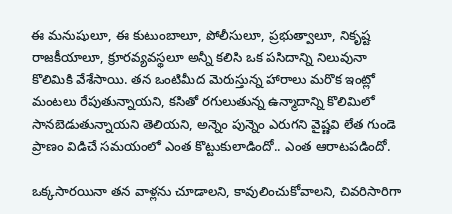ఈ మనుషులూ, ఈ కుటుంబాలూ, పోలీసులూ, ప్రభుత్వాలూ, నికృష్ట రాజకీయాలూ, క్రూరవ్యవస్థలూ అన్నీ కలిసి ఒక పసిదాన్ని నిలువునా కొలిమికి వేశేసాయి. తన ఒంటిమీద మెరుస్తున్న హారాలు మరొక ఇంట్లో మంటలు రేపుతున్నాయని, కసితో రగులుతున్న ఉన్మాదాన్ని కొలిమిలో సానబెడుతున్నాయని తెలియని, అన్నెం పున్నెం ఎరుగని వైష్ణవి లేత గుండె ప్రాణం విడిచే సమయంలో ఎంత కొట్టుకులాడిందో.. ఎంత ఆరాటపడిందో.

ఒక్కసారయినా తన వాళ్లను చూడాలని, కావులించుకోవాలని, చివరిసారిగా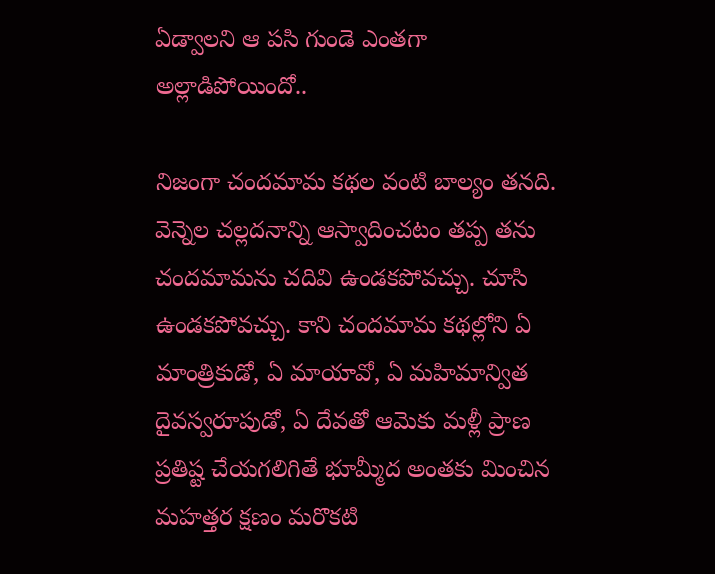ఏడ్వాలని ఆ పసి గుండె ఎంతగా అల్లాడిపోయిందో..

నిజంగా చందమామ కథల వంటి బాల్యం తనది. వెన్నెల చల్లదనాన్ని ఆస్వాదించటం తప్ప తను చందమామను చదివి ఉండకపోవచ్చు. చూసి ఉండకపోవచ్చు. కాని చందమామ కథల్లోని ఏ మాంత్రికుడో, ఏ మాయావో, ఏ మహిమాన్విత దైవస్వరూపుడో, ఏ దేవతో ఆమెకు మళ్లీ ప్రాణ ప్రతిష్ట చేయగలిగితే భూమ్మీద అంతకు మించిన మహత్తర క్షణం మరొకటి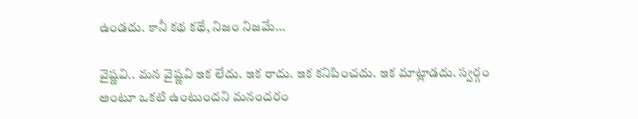ఉండదు. కానీ కథ కథే, నిజం నిజమే…

వైష్ణవి.. మన వైష్ణవి ఇక లేదు. ఇక రాదు. ఇక కనిపించదు. ఇక మాట్లాడదు. స్వర్గం అంటూ ఒకటి ఉంటుందని మనందరం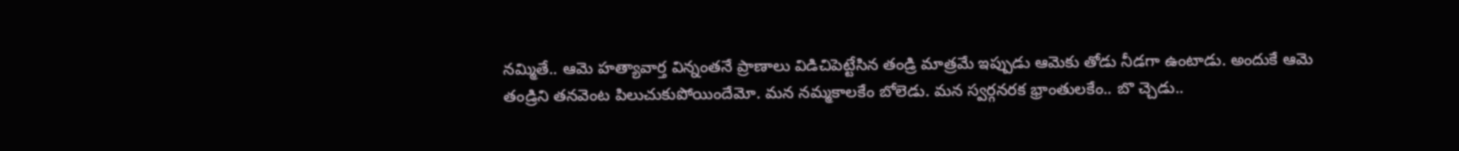నమ్మితే.. ఆమె హత్యావార్త విన్నంతనే ప్రాణాలు విడిచిపెట్టేసిన తండ్రి మాత్రమే ఇప్పుడు ఆమెకు తోడు నీడగా ఉంటాడు. అందుకే ఆమె తండ్రిని తనవెంట పిలుచుకుపోయిందేమో. మన నమ్మకాలకేం బోలెడు. మన స్వర్గనరక భ్రాంతులకేం.. బొ చ్చెడు..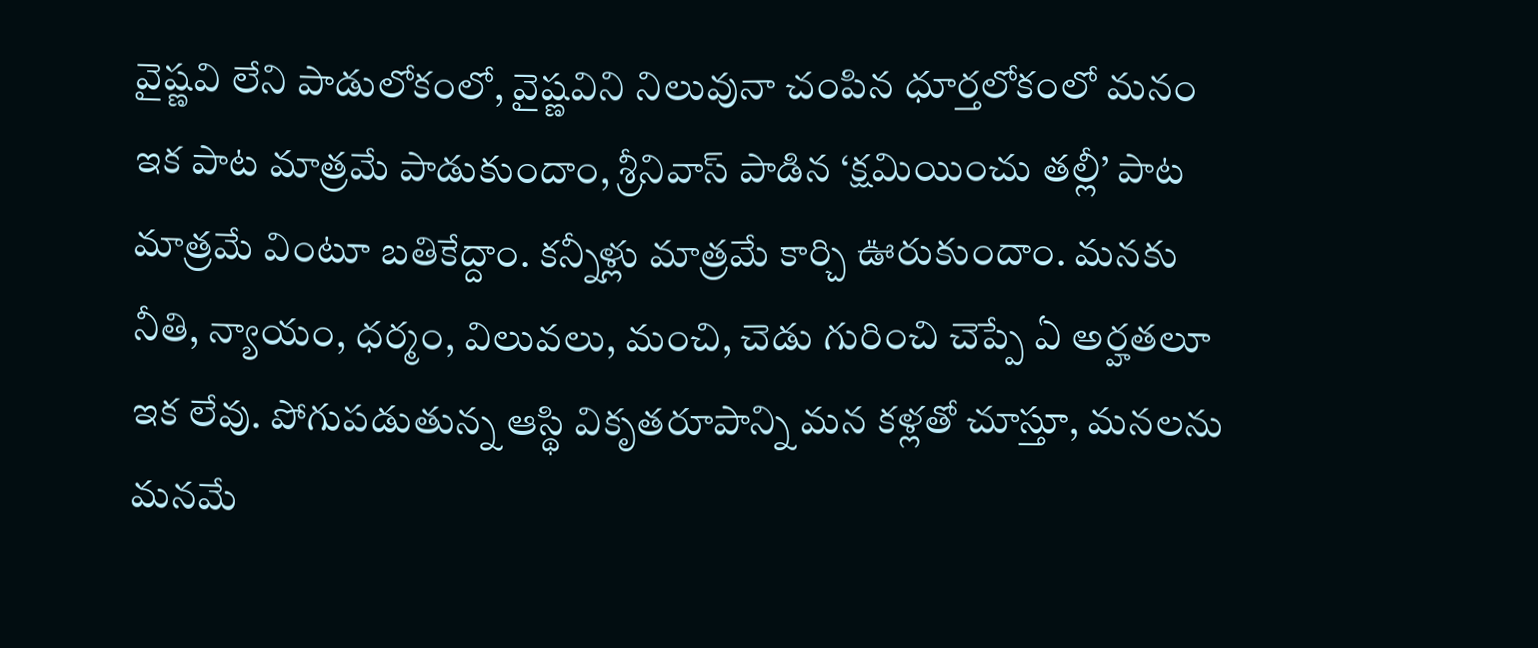వైష్ణవి లేని పాడులోకంలో, వైష్ణవిని నిలువునా చంపిన ధూర్తలోకంలో మనం ఇక పాట మాత్రమే పాడుకుందాం, శ్రీనివాస్ పాడిన ‘క్షమియించు తల్లీ’ పాట మాత్రమే వింటూ బతికేద్దాం. కన్నీళ్లు మాత్రమే కార్చి ఊరుకుందాం. మనకు నీతి, న్యాయం, ధర్మం, విలువలు, మంచి, చెడు గురించి చెప్పే ఏ అర్హతలూ ఇక లేవు. పోగుపడుతున్న ఆస్థి వికృతరూపాన్ని మన కళ్లతో చూస్తూ, మనలను మనమే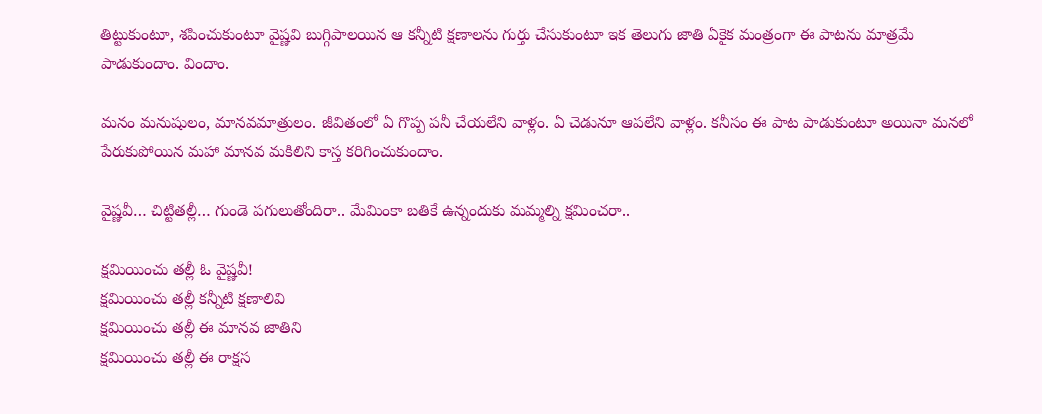తిట్టుకుంటూ, శపించుకుంటూ వైష్ణవి బుగ్గిపాలయిన ఆ కన్నీటి క్షణాలను గుర్తు చేసుకుంటూ ఇక తెలుగు జాతి ఏకైక మంత్రంగా ఈ పాటను మాత్రమే పాడుకుందాం. విందాం.

మనం మనుషులం, మానవమాత్రులం. జీవితంలో ఏ గొప్ప పనీ చేయలేని వాళ్లం. ఏ చెడునూ ఆపలేని వాళ్లం. కనీసం ఈ పాట పాడుకుంటూ అయినా మనలో పేరుకుపోయిన మహా మానవ మకిలిని కాస్త కరిగించుకుందాం.

వైష్ణవీ… చిట్టితల్లీ… గుండె పగులుతోందిరా.. మేమింకా బతికే ఉన్నందుకు మమ్మల్ని క్షమించరా..

క్షమియించు తల్లీ ఓ వైష్ణవీ!
క్షమియించు తల్లీ కన్నీటి క్షణాలివి
క్షమియించు తల్లీ ఈ మానవ జాతిని
క్షమియించు తల్లీ ఈ రాక్షస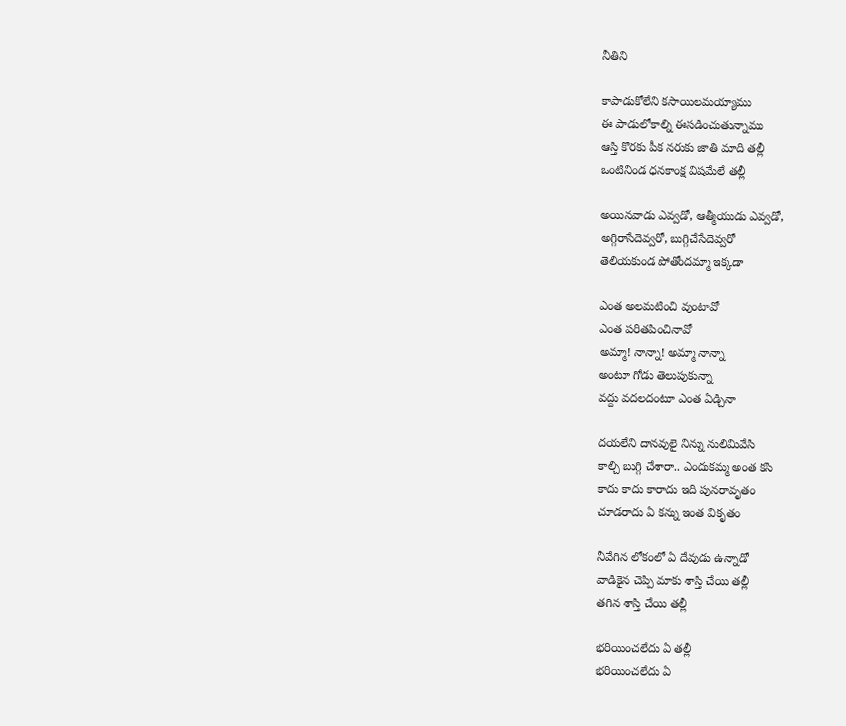నీతిని

కాపాడుకోలేని కసాయిలమయ్యాము
ఈ పాడులోకాల్ని ఈసడించుతున్నాము
ఆస్తి కొరకు పీక నరుకు జాతి మాది తల్లీ
ఒంటినిండ ధనకాంక్ష విషమేలే తల్లీ

అయినవాడు ఎవ్వడో, ఆత్మీయుడు ఎవ్వడో,
అగ్గిరాసేదెవ్వరో, బుగ్గిచేసేదెవ్వరో
తెలియకుండ పోతోందమ్మా ఇక్కడా

ఎంత అలమటించి వుంటావో
ఎంత పరితపించినావో
అమ్మా! నాన్నా‍‍! అమ్మా నాన్నా
అంటూ గోడు తెలుపుకున్నా
వద్దు వదలదంటూ ఎంత ఏడ్చినా

దయలేని దానవులై నిన్ను నులిమివేసి
కాల్చి బుగ్గి చేశారా.. ఎందుకమ్మ అంత కసి
కాదు కాదు కారాదు ఇది పునరావృతం
చూడరాదు ఏ కన్ను ఇంత వికృతం

నీవేగిన లోకంలో ఏ దేవుడు ఉన్నాడో
వాడికైన చెప్పి మాకు శాస్తి చేయి తల్లీ
తగిన శాస్తి చేయి తల్లీ

భరియించలేదు ఏ తల్లీ
భరియించలేదు ఏ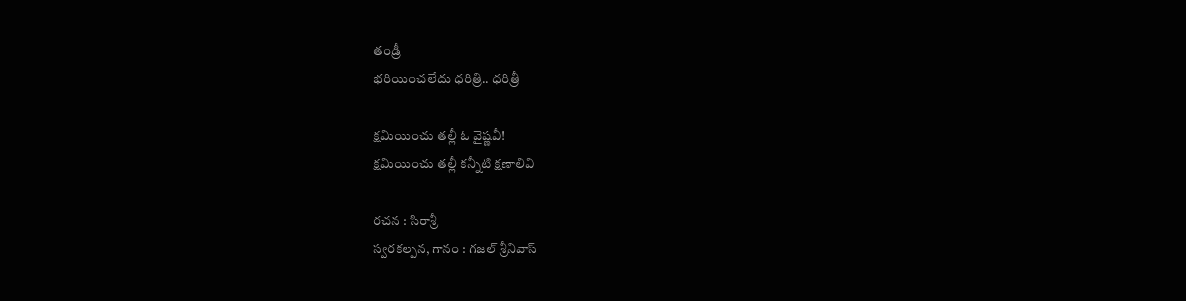తండ్రీ
భరియించలేదు ధరిత్రి.. ధరిత్రీ

క్షమియించు తల్లీ ఓ వైష్ణవీ!
క్షమియించు తల్లీ కన్నీటి క్షణాలివి

రచన : సిరాశ్రీ
స్వరకల్పన, గానం ‍‌: గజల్ శ్రీనివాస్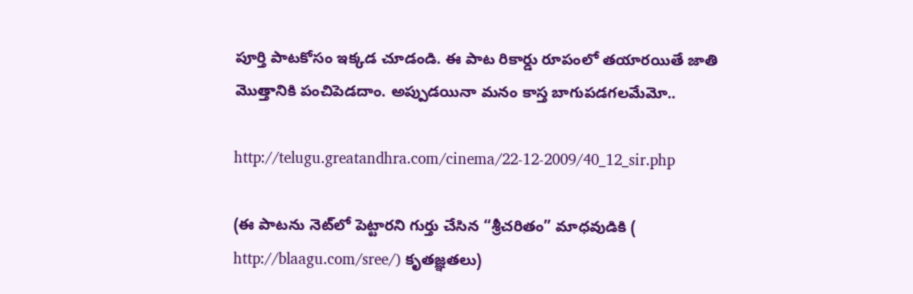పూర్తి పాటకోసం ఇక్కడ చూడండి. ఈ పాట రికార్డు రూపంలో తయారయితే జాతి మొత్తానికి పంచిపెడదాం. అప్పుడయినా మనం కాస్త బాగుపడగలమేమో..

http://telugu.greatandhra.com/cinema/22-12-2009/40_12_sir.php

(ఈ పాటను నెట్‌లో పెట్టారని గుర్తు చేసిన “శ్రీచరితం” మాధవుడికి ( http://blaagu.com/sree/) కృతజ్ఞతలు)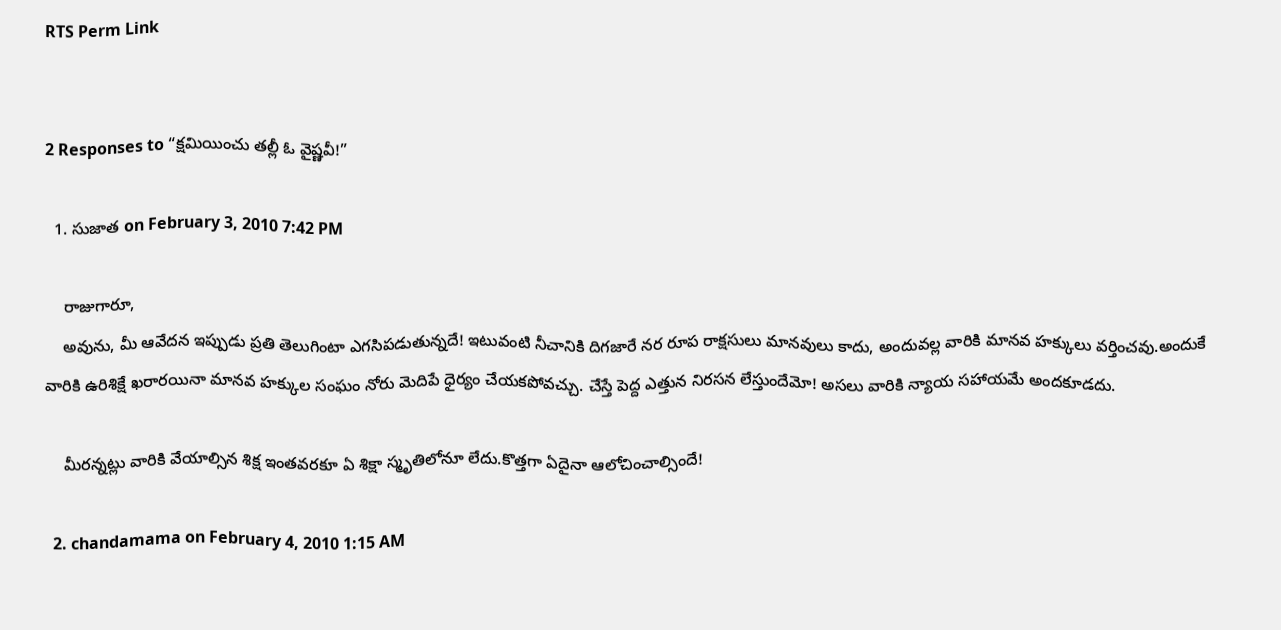RTS Perm Link


2 Responses to “క్షమియించు తల్లీ ఓ వైష్ణవీ!”

  1. సుజాత on February 3, 2010 7:42 PM

    రాజుగారూ,
    అవును, మీ ఆవేదన ఇప్పుడు ప్రతి తెలుగింటా ఎగసిపడుతున్నదే! ఇటువంటి నీచానికి దిగజారే నర రూప రాక్షసులు మానవులు కాదు, అందువల్ల వారికి మానవ హక్కులు వర్తించవు.అందుకే వారికి ఉరిశిక్షే ఖరారయినా మానవ హక్కుల సంఘం నోరు మెదిపే ధైర్యం చేయకపోవచ్చు. చేస్తే పెద్ద ఎత్తున నిరసన లేస్తుందేమో! అసలు వారికి న్యాయ సహాయమే అందకూడదు.

    మీరన్నట్లు వారికి వేయాల్సిన శిక్ష ఇంతవరకూ ఏ శిక్షా స్మృతిలోనూ లేదు.కొత్తగా ఏదైనా ఆలోచించాల్సిందే!

  2. chandamama on February 4, 2010 1:15 AM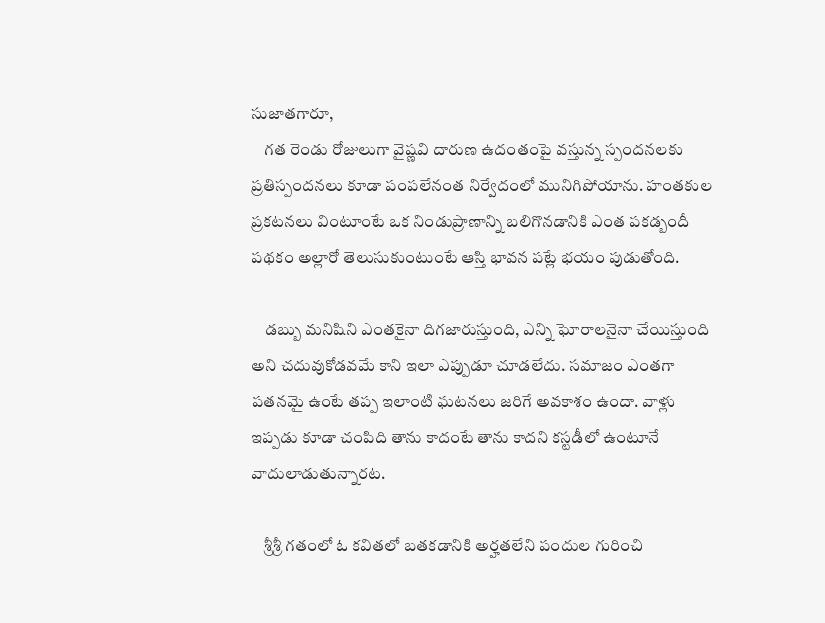సుజాతగారూ,
    గత రెండు రోజులుగా వైష్ణవి దారుణ ఉదంతంపై వస్తున్న స్పందనలకు ప్రతిస్పందనలు కూడా పంపలేనంత నిర్వేదంలో మునిగిపోయాను. హంతకుల ప్రకటనలు వింటూంటే ఒక నిండుప్రాణాన్ని బలిగొనడానికి ఎంత పకడ్బందీ పథకం అల్లారో తెలుసుకుంటుంటే ఆస్తి భావన పట్లే భయం పుడుతోంది.

    డబ్బు మనిషిని ఎంతకైనా దిగజారుస్తుంది, ఎన్ని ఘోరాలనైనా చేయిస్తుంది అని చదువుకోడవమే కాని ఇలా ఎప్పుడూ చూడలేదు. సమాజం ఎంతగా పతనమై ఉంటే తప్ప ఇలాంటి ఘటనలు జరిగే అవకాశం ఉందా. వాళ్లు ఇప్పడు కూడా చంపిది తాను కాదంటే తాను కాదని కస్టడీలో ఉంటూనే వాదులాడుతున్నారట.

    శ్రీశ్రీ గతంలో ఓ కవితలో బతకడానికి అర్హతలేని పందుల గురించి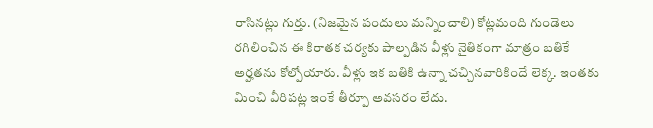రాసినట్లు గుర్తు. (నిజమైన పందులు మన్నించాలి) కోట్లమంది గుండెలు రగిలించిన ఈ కిరాతక చర్యకు పాల్పడిన వీళ్లు నైతికంగా మాత్రం బతికే అర్హతను కోల్పోయారు. వీళ్లు ఇక బతికి ఉన్నా చచ్చినవారికిందే లెక్క. ఇంతకు మించి వీరిపట్ల ఇంకే తీర్పూ అవసరం లేదు.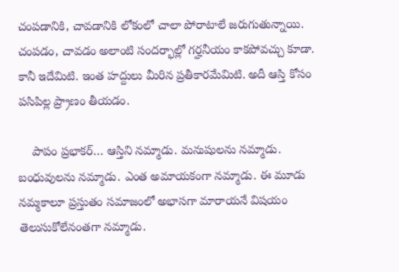చంపడానికి, చావడానికి లోకంలో చాలా పోరాటాలే జరుగుతున్నాయి. చంపడం, చావడం అలాంటి సందర్భాల్లో గర్హనీయం కాకపోవచ్చు కూడా. కానీ ఇదేమిటి. ఇంత హద్దులు మీరిన ప్రతీకారమేమిటి. అదీ ఆస్తి కోసం పసిపిల్ల ప్ర్రాణం తీయడం.

    పాపం ప్రభాకర్… ఆస్తిని నమ్మాడు. మనుషులను నమ్మాడు. బంధువులను నమ్మాడు. ఎంత అమాయకంగా నమ్మాడు. ఈ మూడు నమ్మకాలూ ప్రస్తుతం సమాజంలో అభాసగా మారాయనే విషయం తెలుసుకోలేనంతగా నమ్మాడు.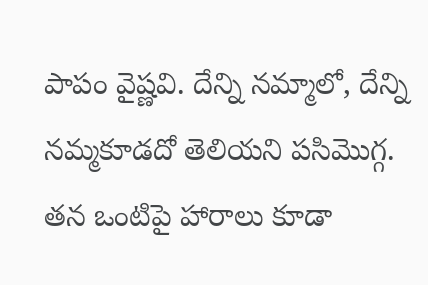పాపం వైష్ణవి. దేన్ని నమ్మాలో, దేన్ని నమ్మకూడదో తెలియని పసిమొగ్గ. తన ఒంటిపై హారాలు కూడా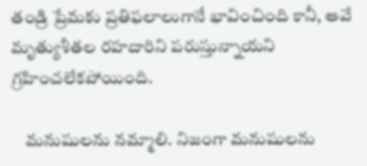తండ్రి ప్రేమకు ప్రతిఫలాలుగానే భావించింది కానీ, అవే మృత్యుశీతల రహదారిని పరుస్తున్నాయని గ్రహించలేకపోయింది.

    మనుషులను నమ్మాలి. నిజంగా మనుషులను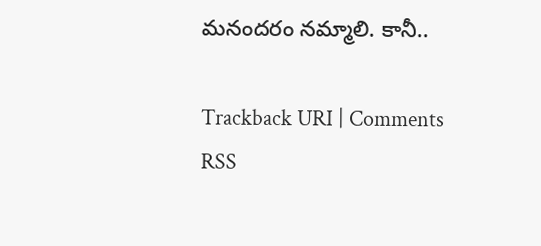మనందరం నమ్మాలి. కానీ..

Trackback URI | Comments RSS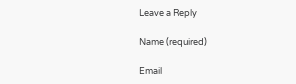Leave a Reply

Name (required)

Email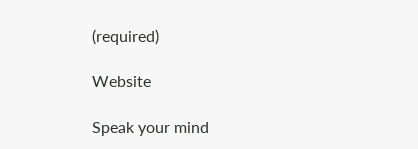(required)

Website

Speak your mind